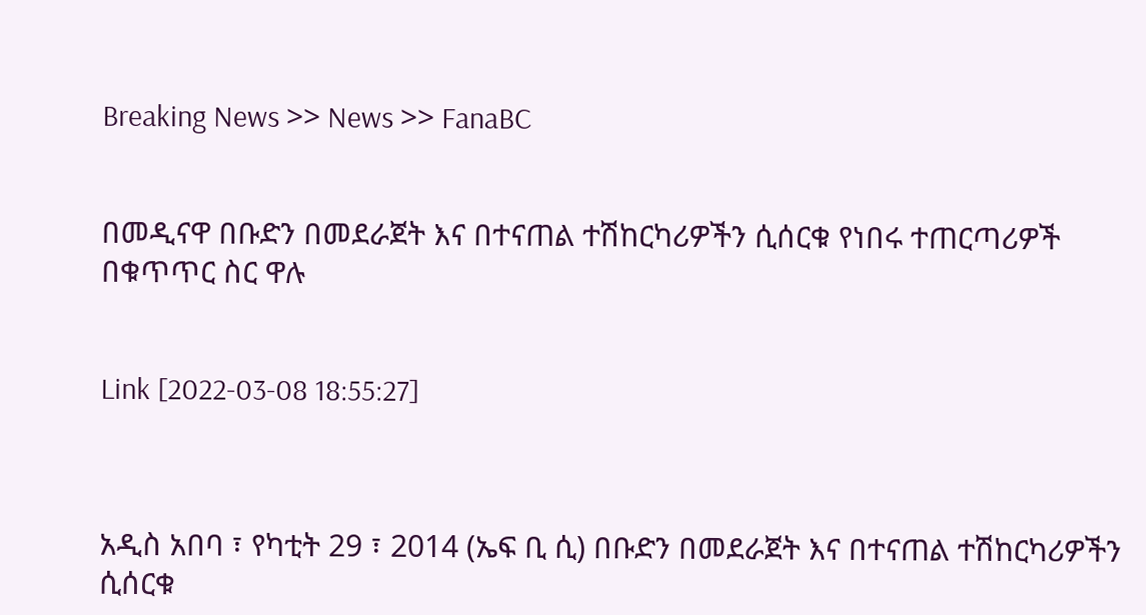Breaking News >> News >> FanaBC


በመዲናዋ በቡድን በመደራጀት እና በተናጠል ተሽከርካሪዎችን ሲሰርቁ የነበሩ ተጠርጣሪዎች በቁጥጥር ስር ዋሉ


Link [2022-03-08 18:55:27]



አዲስ አበባ ፣ የካቲት 29 ፣ 2014 (ኤፍ ቢ ሲ) በቡድን በመደራጀት እና በተናጠል ተሽከርካሪዎችን ሲሰርቁ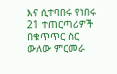እና ሲተባበሩ የነበሩ 21 ተጠርጣሪዎች በቁጥጥር ስር ውለው ምርመራ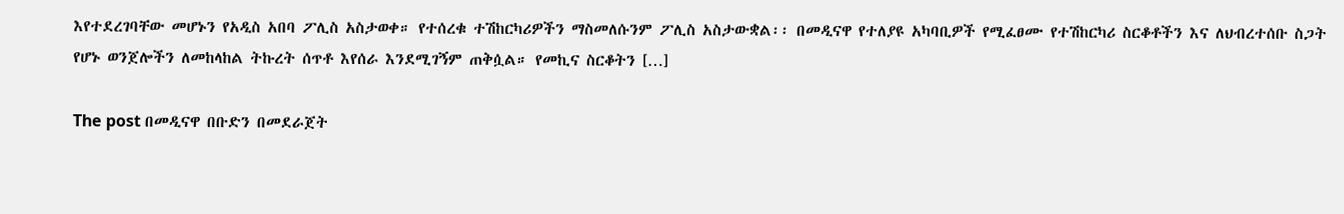እየተደረገባቸው መሆኑን የአዲስ አበባ ፖሊስ አስታወቀ። የተሰረቁ ተሽከርካሪዎችን ማስመለሱንም ፖሊስ አስታውቋል፡፡ በመዲናዋ የተለያዩ አካባቢዎች የሚፈፀሙ የተሽከርካሪ ስርቆቶችን እና ለህብረተሰቡ ስጋት የሆኑ ወንጀሎችን ለመከላከል ትኩረት ሰጥቶ እየሰራ እንደሚገኝም ጠቅሷል። የመኪና ስርቆትን […]

The post በመዲናዋ በቡድን በመደራጀት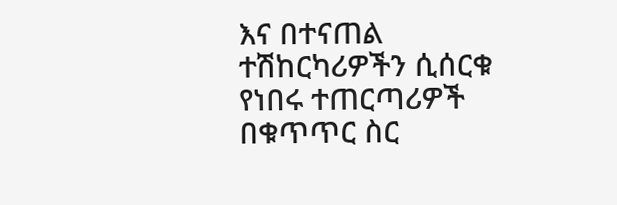እና በተናጠል ተሽከርካሪዎችን ሲሰርቁ የነበሩ ተጠርጣሪዎች በቁጥጥር ስር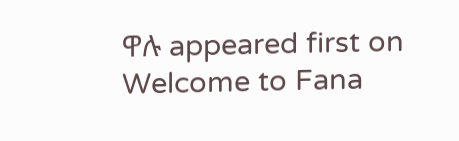ዋሉ appeared first on Welcome to Fana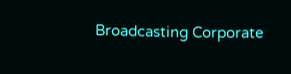Broadcasting Corporate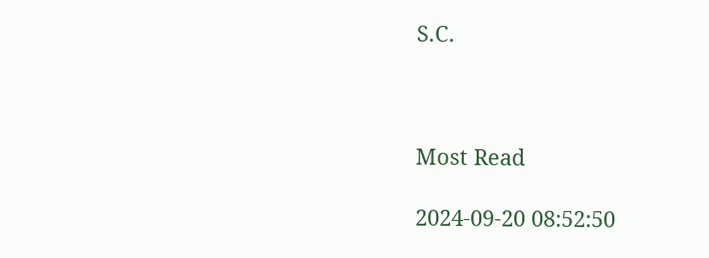S.C.



Most Read

2024-09-20 08:52:50